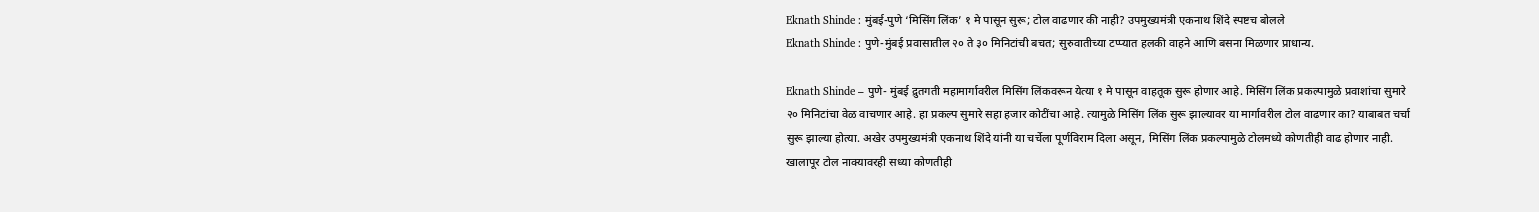Eknath Shinde : मुंबई-पुणे ‘मिसिंग लिंक’ १ मे पासून सुरू; टोल वाढणार की नाही? उपमुख्यमंत्री एकनाथ शिंदे स्पष्टच बोलले
Eknath Shinde : पुणे-मुंबई प्रवासातील २० ते ३० मिनिटांची बचत; सुरुवातीच्या टप्प्यात हलकी वाहने आणि बसना मिळणार प्राधान्य.

Eknath Shinde – पुणे- मुंबई द्रुतगती महामार्गावरील मिसिंग लिंकवरून येत्या १ मे पासून वाहतूक सुरू होणार आहे. मिसिंग लिंक प्रकल्पामुळे प्रवाशांचा सुमारे २० मिनिटांचा वेळ वाचणार आहे. हा प्रकल्प सुमारे सहा हजार कोटींचा आहे. त्यामुळे मिसिंग लिंक सुरू झाल्यावर या मार्गावरील टोल वाढणार का? याबाबत चर्चा सुरू झाल्या होत्या. अखेर उपमुख्यमंत्री एकनाथ शिंदे यांनी या चर्चेला पूर्णविराम दिला असून, मिसिंग लिंक प्रकल्पामुळे टोलमध्ये कोणतीही वाढ होणार नाही.
खालापूर टोल नाक्यावरही सध्या कोणतीही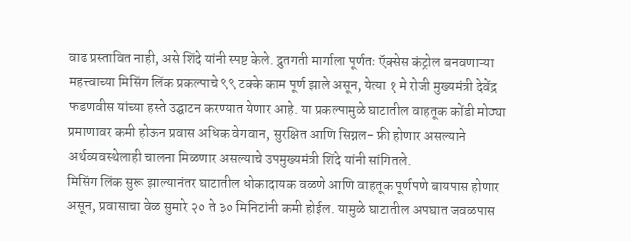वाढ प्रस्तावित नाही, असे शिंदे यांनी स्पष्ट केले. द्रुतगती मार्गाला पूर्णतः ऍक्सेस कंट्रोल बनवणाऱ्या महत्त्वाच्या मिसिंग लिंक प्रकल्पाचे ९९ टक्के काम पूर्ण झाले असून, येत्या १ मे रोजी मुख्यमंत्री देवेंद्र फडणवीस यांच्या हस्ते उद्घाटन करण्यात येणार आहे. या प्रकल्पामुळे घाटातील वाहतूक कोंडी मोठ्या प्रमाणावर कमी होऊन प्रवास अधिक वेगवान, सुरक्षित आणि सिग्नल- फ्री होणार असल्याने अर्थव्यवस्थेलाही चालना मिळणार असल्याचे उपमुख्यमंत्री शिंदे यांनी सांगितले.
मिसिंग लिंक सुरू झाल्यानंतर घाटातील धोकादायक वळणे आणि वाहतूक पूर्णपणे बायपास होणार असून, प्रवासाचा वेळ सुमारे २० ते ३० मिनिटांनी कमी होईल. यामुळे घाटातील अपघात जवळपास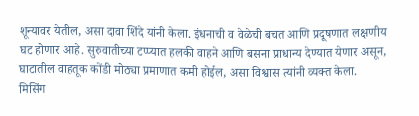शून्यावर येतील, असा दावा शिंदे यांनी केला. इंधनाची व वेळेची बचत आणि प्रदूषणात लक्षणीय घट होणार आहे. सुरुवातीच्या टप्प्यात हलकी वाहने आणि बसना प्राधान्य देण्यात येणार असून, घाटातील वाहतूक कोंडी मोठ्या प्रमाणात कमी होईल, असा विश्वास त्यांनी व्यक्त केला.
मिसिंग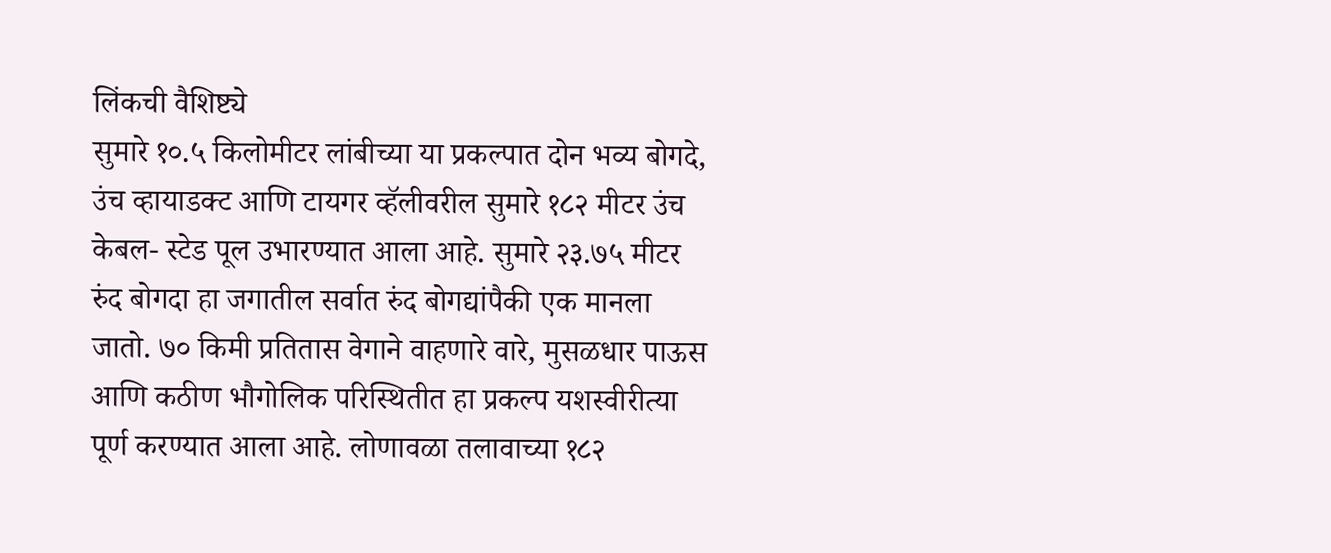लिंकची वैशिष्ट्ये
सुमारे १०.५ किलोमीटर लांबीच्या या प्रकल्पात दोन भव्य बोगदे, उंच व्हायाडक्ट आणि टायगर व्हॅलीवरील सुमारे १८२ मीटर उंच केबल- स्टेड पूल उभारण्यात आला आहे. सुमारे २३.७५ मीटर रुंद बोगदा हा जगातील सर्वात रुंद बोगद्यांपैकी एक मानला जातो. ७० किमी प्रतितास वेगाने वाहणारे वारे, मुसळधार पाऊस आणि कठीण भौगोलिक परिस्थितीत हा प्रकल्प यशस्वीरीत्या पूर्ण करण्यात आला आहे. लोणावळा तलावाच्या १८२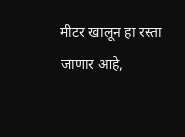मीटर खालून हा रस्ता जाणार आहे,